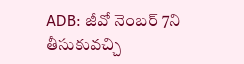ADB: జీవో నెంబర్ 7ని తీసుకువచ్చి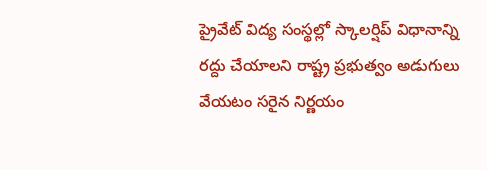ప్రైవేట్ విద్య సంస్థల్లో స్కాలర్షిప్ విధానాన్ని రద్దు చేయాలని రాష్ట్ర ప్రభుత్వం అడుగులు వేయటం సరైన నిర్ణయం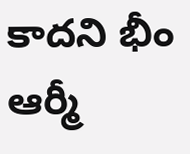కాదని భీం ఆర్మీ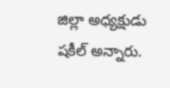జిల్లా అధ్యక్షుడు షకీల్ అన్నారు.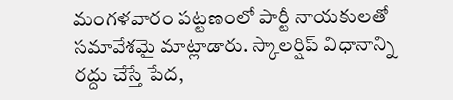మంగళవారం పట్టణంలో పార్టీ నాయకులతో సమావేశమై మాట్లాడారు. స్కాలర్షిప్ విధానాన్ని రద్దు చేస్తే పేద,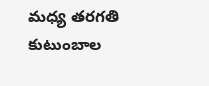మధ్య తరగతి కుటుంబాల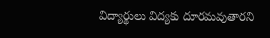విద్యార్థులు విద్యకు దూరమవుతారని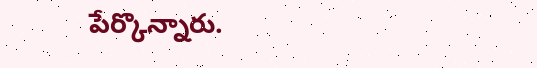పేర్కొన్నారు.